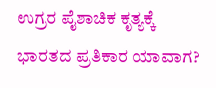ಉಗ್ರರ ಪೈಶಾಚಿಕ ಕೃತ್ಯಕ್ಕೆ ಭಾರತದ ಪ್ರತಿಕಾರ ಯಾವಾಗ?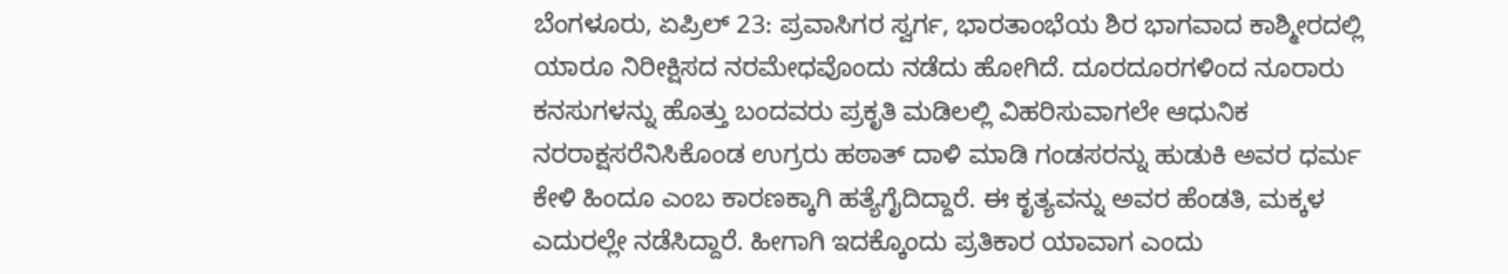ಬೆಂಗಳೂರು, ಏಪ್ರಿಲ್ 23: ಪ್ರವಾಸಿಗರ ಸ್ವರ್ಗ, ಭಾರತಾಂಭೆಯ ಶಿರ ಭಾಗವಾದ ಕಾಶ್ಮೀರದಲ್ಲಿ ಯಾರೂ ನಿರೀಕ್ಷಿಸದ ನರಮೇಧವೊಂದು ನಡೆದು ಹೋಗಿದೆ. ದೂರದೂರಗಳಿಂದ ನೂರಾರು ಕನಸುಗಳನ್ನು ಹೊತ್ತು ಬಂದವರು ಪ್ರಕೃತಿ ಮಡಿಲಲ್ಲಿ ವಿಹರಿಸುವಾಗಲೇ ಆಧುನಿಕ ನರರಾಕ್ಷಸರೆನಿಸಿಕೊಂಡ ಉಗ್ರರು ಹಠಾತ್ ದಾಳಿ ಮಾಡಿ ಗಂಡಸರನ್ನು ಹುಡುಕಿ ಅವರ ಧರ್ಮ ಕೇಳಿ ಹಿಂದೂ ಎಂಬ ಕಾರಣಕ್ಕಾಗಿ ಹತ್ಯೆಗೈದಿದ್ದಾರೆ. ಈ ಕೃತ್ಯವನ್ನು ಅವರ ಹೆಂಡತಿ, ಮಕ್ಕಳ ಎದುರಲ್ಲೇ ನಡೆಸಿದ್ದಾರೆ. ಹೀಗಾಗಿ ಇದಕ್ಕೊಂದು ಪ್ರತಿಕಾರ ಯಾವಾಗ ಎಂದು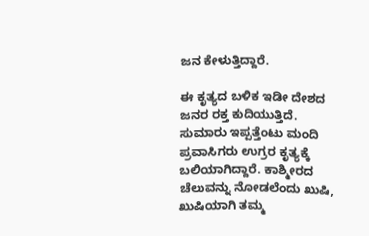ಜನ ಕೇಳುತ್ತಿದ್ದಾರೆ.

ಈ ಕೃತ್ಯದ ಬಳಿಕ ಇಡೀ ದೇಶದ ಜನರ ರಕ್ತ ಕುದಿಯುತ್ತಿದೆ. ಸುಮಾರು ಇಪ್ಪತ್ತೆಂಟು ಮಂದಿ ಪ್ರವಾಸಿಗರು ಉಗ್ರರ ಕೃತ್ಯಕ್ಕೆ ಬಲಿಯಾಗಿದ್ದಾರೆ. ಕಾಶ್ಮೀರದ ಚೆಲುವನ್ನು ನೋಡಲೆಂದು ಖುಷಿ, ಖುಷಿಯಾಗಿ ತಮ್ಮ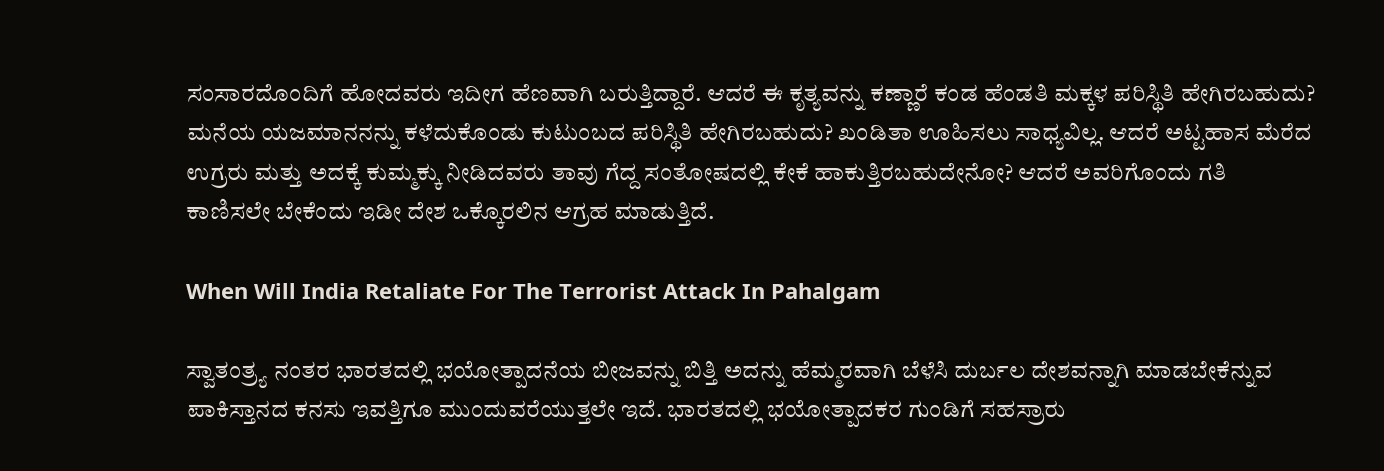ಸಂಸಾರದೊಂದಿಗೆ ಹೋದವರು ಇದೀಗ ಹೆಣವಾಗಿ ಬರುತ್ತಿದ್ದಾರೆ. ಆದರೆ ಈ ಕೃತ್ಯವನ್ನು ಕಣ್ಣಾರೆ ಕಂಡ ಹೆಂಡತಿ ಮಕ್ಕಳ ಪರಿಸ್ಥಿತಿ ಹೇಗಿರಬಹುದು? ಮನೆಯ ಯಜಮಾನನನ್ನು ಕಳೆದುಕೊಂಡು ಕುಟುಂಬದ ಪರಿಸ್ಥಿತಿ ಹೇಗಿರಬಹುದು? ಖಂಡಿತಾ ಊಹಿಸಲು ಸಾಧ್ಯವಿಲ್ಲ. ಆದರೆ ಅಟ್ಟಹಾಸ ಮೆರೆದ ಉಗ್ರರು ಮತ್ತು ಅದಕ್ಕೆ ಕುಮ್ಮಕ್ಕು ನೀಡಿದವರು ತಾವು ಗೆದ್ದ ಸಂತೋಷದಲ್ಲಿ ಕೇಕೆ ಹಾಕುತ್ತಿರಬಹುದೇನೋ? ಆದರೆ ಅವರಿಗೊಂದು ಗತಿ ಕಾಣಿಸಲೇ ಬೇಕೆಂದು ಇಡೀ ದೇಶ ಒಕ್ಕೊರಲಿನ ಆಗ್ರಹ ಮಾಡುತ್ತಿದೆ.

When Will India Retaliate For The Terrorist Attack In Pahalgam

ಸ್ವಾತಂತ್ರ್ಯ ನಂತರ ಭಾರತದಲ್ಲಿ ಭಯೋತ್ಪಾದನೆಯ ಬೀಜವನ್ನು ಬಿತ್ತಿ ಅದನ್ನು ಹೆಮ್ಮರವಾಗಿ ಬೆಳೆಸಿ ದುರ್ಬಲ ದೇಶವನ್ನಾಗಿ ಮಾಡಬೇಕೆನ್ನುವ ಪಾಕಿಸ್ತಾನದ ಕನಸು ಇವತ್ತಿಗೂ ಮುಂದುವರೆಯುತ್ತಲೇ ಇದೆ. ಭಾರತದಲ್ಲಿ ಭಯೋತ್ಪಾದಕರ ಗುಂಡಿಗೆ ಸಹಸ್ರಾರು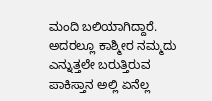ಮಂದಿ ಬಲಿಯಾಗಿದ್ದಾರೆ. ಅದರಲ್ಲೂ ಕಾಶ್ಮೀರ ನಮ್ಮದು ಎನ್ನುತ್ತಲೇ ಬರುತ್ತಿರುವ ಪಾಕಿಸ್ತಾನ ಅಲ್ಲಿ ಏನೆಲ್ಲ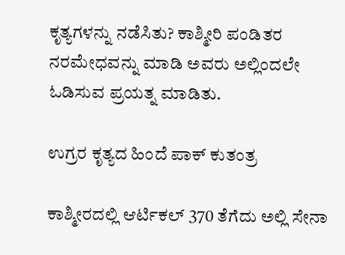ಕೃತ್ಯಗಳನ್ನು ನಡೆಸಿತು? ಕಾಶ್ಮೀರಿ ಪಂಡಿತರ ನರಮೇಧವನ್ನು ಮಾಡಿ ಅವರು ಅಲ್ಲಿಂದಲೇ ಓಡಿಸುವ ಪ್ರಯತ್ನ ಮಾಡಿತು.

ಉಗ್ರರ ಕೃತ್ಯದ ಹಿಂದೆ ಪಾಕ್ ಕುತಂತ್ರ

ಕಾಶ್ಮೀರದಲ್ಲಿ ಆರ್ಟಿಕಲ್ 370 ತೆಗೆದು ಅಲ್ಲಿ ಸೇನಾ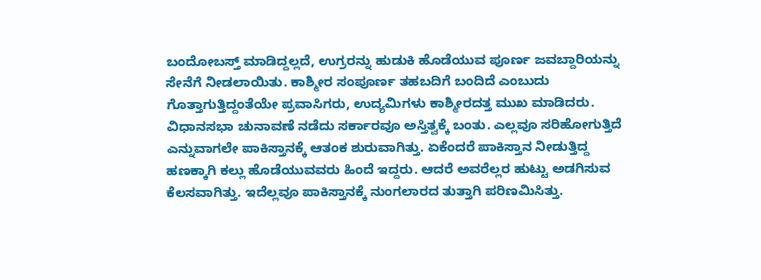ಬಂದೋಬಸ್ತ್ ಮಾಡಿದ್ದಲ್ಲದೆ, ಉಗ್ರರನ್ನು ಹುಡುಕಿ ಹೊಡೆಯುವ ಪೂರ್ಣ ಜವಬ್ದಾರಿಯನ್ನು ಸೇನೆಗೆ ನೀಡಲಾಯಿತು. ಕಾಶ್ಮೀರ ಸಂಪೂರ್ಣ ತಹಬದಿಗೆ ಬಂದಿದೆ ಎಂಬುದು ಗೊತ್ತಾಗುತ್ತಿದ್ದಂತೆಯೇ ಪ್ರವಾಸಿಗರು, ಉದ್ಯಮಿಗಳು ಕಾಶ್ಮೀರದತ್ತ ಮುಖ ಮಾಡಿದರು. ವಿಧಾನಸಭಾ ಚುನಾವಣೆ ನಡೆದು ಸರ್ಕಾರವೂ ಅಸ್ತಿತ್ವಕ್ಕೆ ಬಂತು. ಎಲ್ಲವೂ ಸರಿಹೋಗುತ್ತಿದೆ ಎನ್ನುವಾಗಲೇ ಪಾಕಿಸ್ತಾನಕ್ಕೆ ಆತಂಕ ಶುರುವಾಗಿತ್ತು. ಏಕೆಂದರೆ ಪಾಕಿಸ್ತಾನ ನೀಡುತ್ತಿದ್ದ ಹಣಕ್ಕಾಗಿ ಕಲ್ಲು ಹೊಡೆಯುವವರು ಹಿಂದೆ ಇದ್ದರು. ಆದರೆ ಅವರೆಲ್ಲರ ಹುಟ್ಟು ಅಡಗಿಸುವ ಕೆಲಸವಾಗಿತ್ತು. ಇದೆಲ್ಲವೂ ಪಾಕಿಸ್ತಾನಕ್ಕೆ ನುಂಗಲಾರದ ತುತ್ತಾಗಿ ಪರಿಣಮಿಸಿತ್ತು.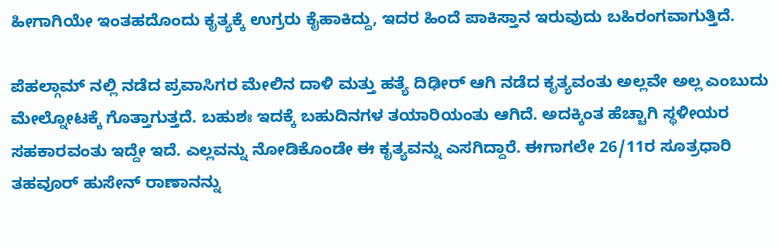ಹೀಗಾಗಿಯೇ ಇಂತಹದೊಂದು ಕೃತ್ಯಕ್ಕೆ ಉಗ್ರರು ಕೈಹಾಕಿದ್ದು, ಇದರ ಹಿಂದೆ ಪಾಕಿಸ್ತಾನ ಇರುವುದು ಬಹಿರಂಗವಾಗುತ್ತಿದೆ.

ಪೆಹಲ್ಗಾಮ್ ನಲ್ಲಿ ನಡೆದ ಪ್ರವಾಸಿಗರ ಮೇಲಿನ ದಾಳಿ ಮತ್ತು ಹತ್ಯೆ ದಿಢೀರ್ ಆಗಿ ನಡೆದ ಕೃತ್ಯವಂತು ಅಲ್ಲವೇ ಅಲ್ಲ ಎಂಬುದು ಮೇಲ್ನೋಟಕ್ಕೆ ಗೊತ್ತಾಗುತ್ತದೆ. ಬಹುಶಃ ಇದಕ್ಕೆ ಬಹುದಿನಗಳ ತಯಾರಿಯಂತು ಆಗಿದೆ. ಅದಕ್ಕಿಂತ ಹೆಚ್ಚಾಗಿ ಸ್ಥಳೀಯರ ಸಹಕಾರವಂತು ಇದ್ದೇ ಇದೆ. ಎಲ್ಲವನ್ನು ನೋಡಿಕೊಂಡೇ ಈ ಕೃತ್ಯವನ್ನು ಎಸಗಿದ್ದಾರೆ. ಈಗಾಗಲೇ 26/11ರ ಸೂತ್ರಧಾರಿ ತಹವೂರ್ ಹುಸೇನ್ ರಾಣಾನನ್ನು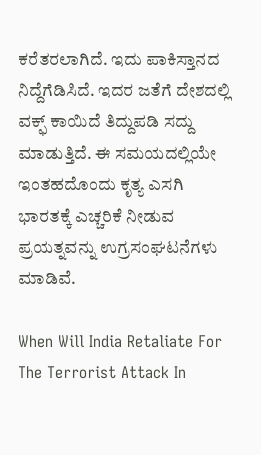ಕರೆತರಲಾಗಿದೆ. ಇದು ಪಾಕಿಸ್ತಾನದ ನಿದ್ದೆಗೆಡಿಸಿದೆ. ಇದರ ಜತೆಗೆ ದೇಶದಲ್ಲಿ ವಕ್ಫ್ ಕಾಯಿದೆ ತಿದ್ದುಪಡಿ ಸದ್ದು ಮಾಡುತ್ತಿದೆ. ಈ ಸಮಯದಲ್ಲಿಯೇ ಇಂತಹದೊಂದು ಕೃತ್ಯ ಎಸಗಿ ಭಾರತಕ್ಕೆ ಎಚ್ಚರಿಕೆ ನೀಡುವ ಪ್ರಯತ್ನವನ್ನು ಉಗ್ರಸಂಘಟನೆಗಳು ಮಾಡಿವೆ.

When Will India Retaliate For The Terrorist Attack In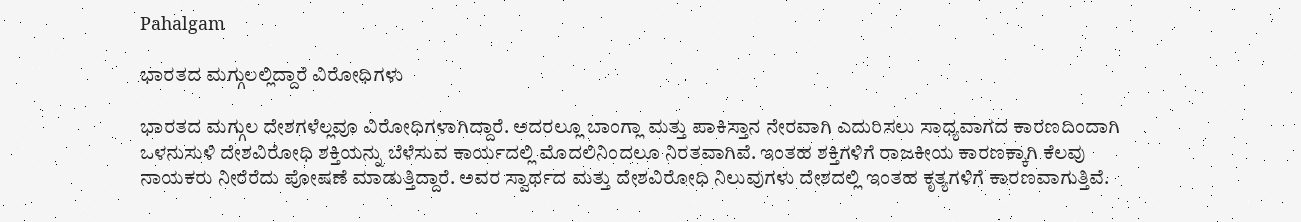Pahalgam

ಭಾರತದ ಮಗ್ಗುಲಲ್ಲಿದ್ದಾರೆ ವಿರೋಧಿಗಳು

ಭಾರತದ ಮಗ್ಗುಲ ದೇಶಗಳೆಲ್ಲವೂ ವಿರೋಧಿಗಳಾಗಿದ್ದಾರೆ. ಅದರಲ್ಲೂ ಬಾಂಗ್ಲಾ ಮತ್ತು ಪಾಕಿಸ್ತಾನ ನೇರವಾಗಿ ಎದುರಿಸಲು ಸಾಧ್ಯವಾಗದ ಕಾರಣದಿಂದಾಗಿ ಒಳನುಸುಳಿ ದೇಶವಿರೋಧಿ ಶಕ್ತಿಯನ್ನು ಬೆಳೆಸುವ ಕಾರ್ಯದಲ್ಲಿ ಮೊದಲಿನಿಂದಲೂ ನಿರತವಾಗಿವೆ. ಇಂತಹ ಶಕ್ತಿಗಳಿಗೆ ರಾಜಕೀಯ ಕಾರಣಕ್ಕಾಗಿ ಕೆಲವು ನಾಯಕರು ನೀರೆರೆದು ಪೋಷಣೆ ಮಾಡುತ್ತಿದ್ದಾರೆ. ಅವರ ಸ್ವಾರ್ಥದ ಮತ್ತು ದೇಶವಿರೋಧಿ ನಿಲುವುಗಳು ದೇಶದಲ್ಲಿ ಇಂತಹ ಕೃತ್ಯಗಳಿಗೆ ಕಾರಣವಾಗುತ್ತಿವೆ.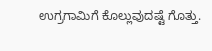ಉಗ್ರಗಾಮಿಗೆ ಕೊಲ್ಲುವುದಷ್ಟೆ ಗೊತ್ತು.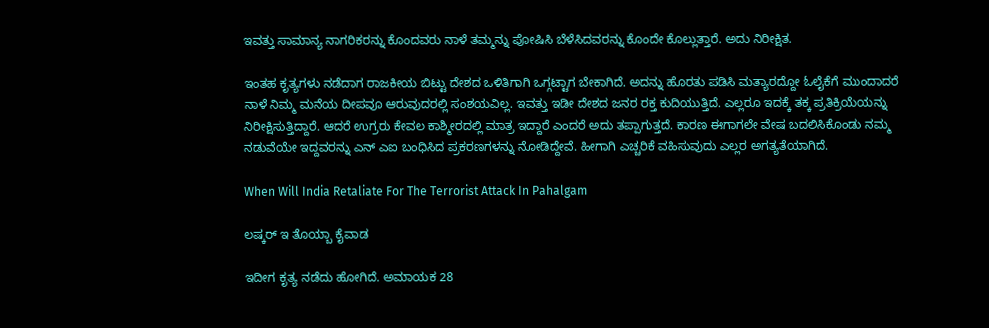ಇವತ್ತು ಸಾಮಾನ್ಯ ನಾಗರಿಕರನ್ನು ಕೊಂದವರು ನಾಳೆ ತಮ್ಮನ್ನು ಪೋಷಿಸಿ ಬೆಳೆಸಿದವರನ್ನು ಕೊಂದೇ ಕೊಲ್ಲುತ್ತಾರೆ. ಅದು ನಿರೀಕ್ಷಿತ.

ಇಂತಹ ಕೃತ್ಯಗಳು ನಡೆದಾಗ ರಾಜಕೀಯ ಬಿಟ್ಟು ದೇಶದ ಒಳಿತಿಗಾಗಿ ಒಗ್ಗಟ್ಟಾಗ ಬೇಕಾಗಿದೆ. ಅದನ್ನು ಹೊರತು ಪಡಿಸಿ ಮತ್ಯಾರದ್ದೋ ಓಲೈಕೆಗೆ ಮುಂದಾದರೆ ನಾಳೆ ನಿಮ್ಮ ಮನೆಯ ದೀಪವೂ ಆರುವುದರಲ್ಲಿ ಸಂಶಯವಿಲ್ಲ. ಇವತ್ತು ಇಡೀ ದೇಶದ ಜನರ ರಕ್ತ ಕುದಿಯುತ್ತಿದೆ. ಎಲ್ಲರೂ ಇದಕ್ಕೆ ತಕ್ಕ ಪ್ರತಿಕ್ರಿಯೆಯನ್ನು ನಿರೀಕ್ಷಿಸುತ್ತಿದ್ದಾರೆ. ಆದರೆ ಉಗ್ರರು ಕೇವಲ ಕಾಶ್ಮೀರದಲ್ಲಿ ಮಾತ್ರ ಇದ್ದಾರೆ ಎಂದರೆ ಅದು ತಪ್ಪಾಗುತ್ತದೆ. ಕಾರಣ ಈಗಾಗಲೇ ವೇಷ ಬದಲಿಸಿಕೊಂಡು ನಮ್ಮ ನಡುವೆಯೇ ಇದ್ದವರನ್ನು ಎನ್ ಎಐ ಬಂಧಿಸಿದ ಪ್ರಕರಣಗಳನ್ನು ನೋಡಿದ್ದೇವೆ. ಹೀಗಾಗಿ ಎಚ್ಚರಿಕೆ ವಹಿಸುವುದು ಎಲ್ಲರ ಅಗತ್ಯತೆಯಾಗಿದೆ.

When Will India Retaliate For The Terrorist Attack In Pahalgam

ಲಷ್ಕರ್ ಇ ತೊಯ್ಬಾ ಕೈವಾಡ

ಇದೀಗ ಕೃತ್ಯ ನಡೆದು ಹೋಗಿದೆ. ಅಮಾಯಕ 28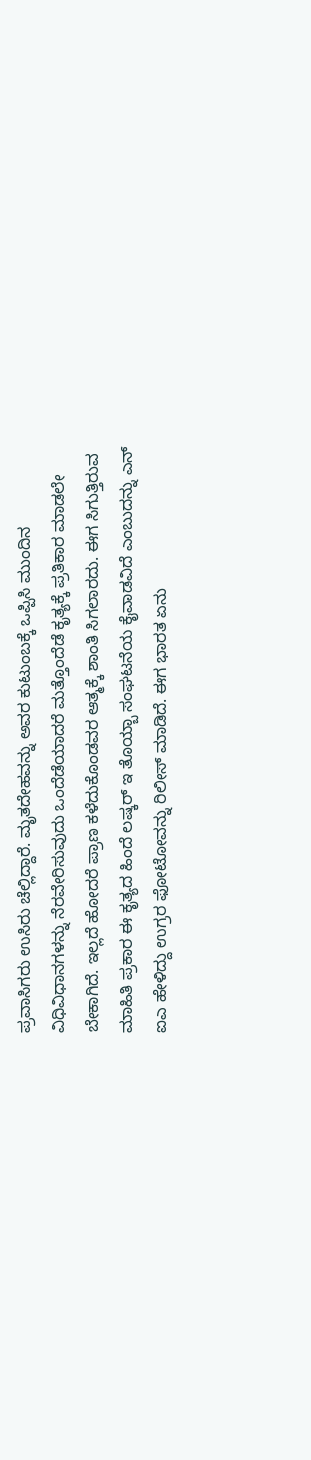ಪ್ರವಾಸಿಗರು ಉಸಿರು ಚೆಲ್ಲಿದ್ದಾರೆ. ಮೃತದೇಹವನ್ನು ಅವರ ಕುಟುಂಬಕ್ಕೆ ಒಪ್ಪಿಸಿ ಮುಂದಿನ ವಿಧಿವಿಧಾನಗಳನ್ನು ನೆರವೇರಿಸುವುದು ಒಂದೆಡೆಯಾದರೆ ಮತ್ತೊಂದೆಡೆ ಕೃತ್ಯಕ್ಕೆ ಪ್ರತಿಕಾರ ಮಾಡಲೇ ಬೇಕಾಗಿದೆ. ಇಲ್ಲದೆ ಹೋದರೆ ಪ್ರಾಣ ಕಳೆದುಕೊಂಡವರ ಆತ್ಮಕ್ಕೆ ಶಾಂತಿ ಸಿಗಲಾರದು. ಈಗ ಸಿಗುತ್ತಿರುವ ಮಾಹಿತಿ ಪ್ರಕಾರ ಈ ಕೃತ್ಯದ ಹಿಂದೆ ಲಷ್ಕರ್ ಇ ತೊಯ್ಬಾ ಸಂಘಟನೆಯ ಕೈವಾಡವಿದೆ ಎಂಬುದನ್ನು ಎನ್ ಐಎ ಹೇಳಿದ್ದು ಉಗ್ರರ ಫೋಟೋವನ್ನು ರಿಲೀಸ್ ಮಾಡಿದೆ. ಈಗ ಭಾರತ ಏನು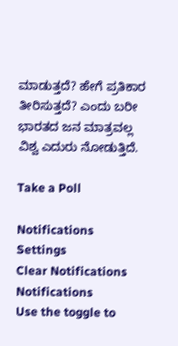ಮಾಡುತ್ತದೆ? ಹೇಗೆ ಪ್ರತಿಕಾರ ತೀರಿಸುತ್ತದೆ? ಎಂದು ಬರೀ ಭಾರತದ ಜನ ಮಾತ್ರವಲ್ಲ ವಿಶ್ವ ಎದುರು ನೋಡುತ್ತಿದೆ.

Take a Poll

Notifications
Settings
Clear Notifications
Notifications
Use the toggle to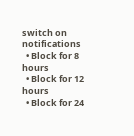switch on notifications
  • Block for 8 hours
  • Block for 12 hours
  • Block for 24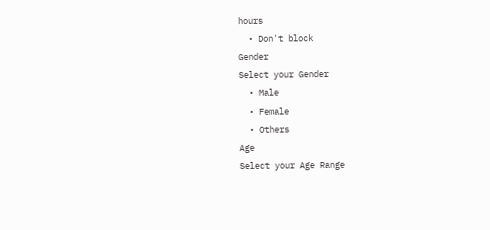hours
  • Don't block
Gender
Select your Gender
  • Male
  • Female
  • Others
Age
Select your Age Range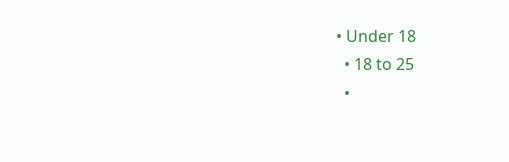• Under 18
  • 18 to 25
  •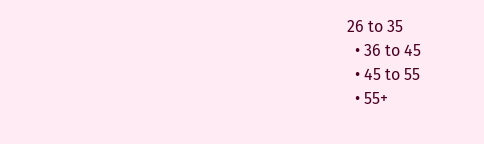26 to 35
  • 36 to 45
  • 45 to 55
  • 55+